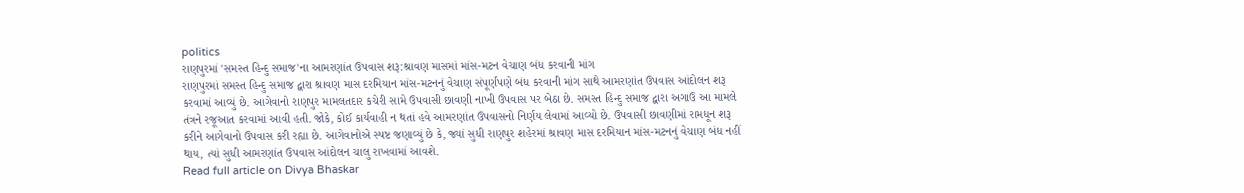politics
રાણપુરમાં 'સમસ્ત હિન્દુ સમાજ'ના આમરણાંત ઉપવાસ શરૂ:શ્રાવણ માસમાં માંસ-મટન વેચાણ બંધ કરવાની માંગ
રાણપુરમાં સમસ્ત હિન્દુ સમાજ દ્વારા શ્રાવણ માસ દરમિયાન માંસ-મટનનું વેચાણ સંપૂર્ણપણે બંધ કરવાની માંગ સાથે આમરણાંત ઉપવાસ આંદોલન શરૂ કરવામાં આવ્યું છે. આગેવાનો રાણપુર મામલતદાર કચેરી સામે ઉપવાસી છાવણી નાખી ઉપવાસ પર બેઠા છે. સમસ્ત હિન્દુ સમાજ દ્વારા અગાઉ આ મામલે તંત્રને રજૂઆત કરવામાં આવી હતી. જોકે, કોઈ કાર્યવાહી ન થતાં હવે આમરણાંત ઉપવાસનો નિર્ણય લેવામાં આવ્યો છે. ઉપવાસી છાવણીમાં રામધૂન શરૂ કરીને આગેવાનો ઉપવાસ કરી રહ્યા છે. આગેવાનોએ સ્પષ્ટ જણાવ્યું છે કે, જ્યાં સુધી રાણપુર શહેરમાં શ્રાવણ માસ દરમિયાન માંસ-મટનનું વેચાણ બંધ નહીં થાય, ત્યાં સુધી આમરણાંત ઉપવાસ આંદોલન ચાલુ રાખવામાં આવશે.
Read full article on Divya Bhaskar